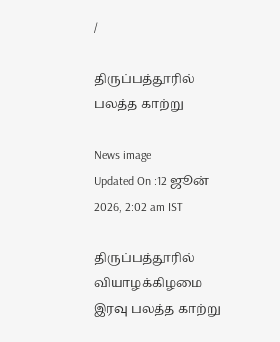/

திருப்பத்தூரில் பலத்த காற்று

News image
Updated On :12 ஜூன் 2026, 2:02 am IST

திருப்பத்தூரில் வியாழக்கிழமை இரவு பலத்த காற்று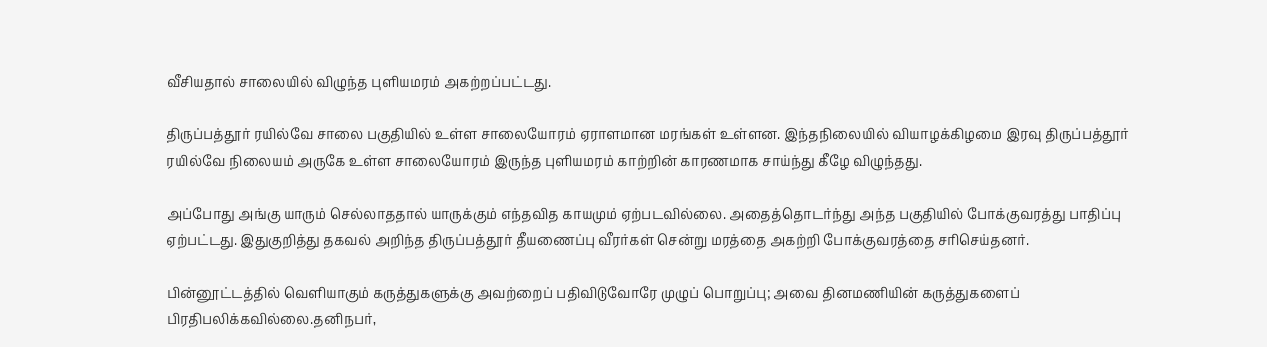வீசியதால் சாலையில் விழுந்த புளியமரம் அகற்றப்பட்டது.

திருப்பத்தூர் ரயில்வே சாலை பகுதியில் உள்ள சாலையோரம் ஏராளமான மரங்கள் உள்ளன. இந்தநிலையில் வியாழக்கிழமை இரவு திருப்பத்தூர் ரயில்வே நிலையம் அருகே உள்ள சாலையோரம் இருந்த புளியமரம் காற்றின் காரணமாக சாய்ந்து கீழே விழுந்தது.

அப்போது அங்கு யாரும் செல்லாததால் யாருக்கும் எந்தவித காயமும் ஏற்படவில்லை. அதைத்தொடர்ந்து அந்த பகுதியில் போக்குவரத்து பாதிப்பு ஏற்பட்டது. இதுகுறித்து தகவல் அறிந்த திருப்பத்தூர் தீயணைப்பு வீரர்கள் சென்று மரத்தை அகற்றி போக்குவரத்தை சரிசெய்தனர்.

பின்னூட்டத்தில் வெளியாகும் கருத்துகளுக்கு அவற்றைப் பதிவிடுவோரே முழுப் பொறுப்பு; அவை தினமணியின் கருத்துகளைப் பிரதிபலிக்கவில்லை.தனிநபர்,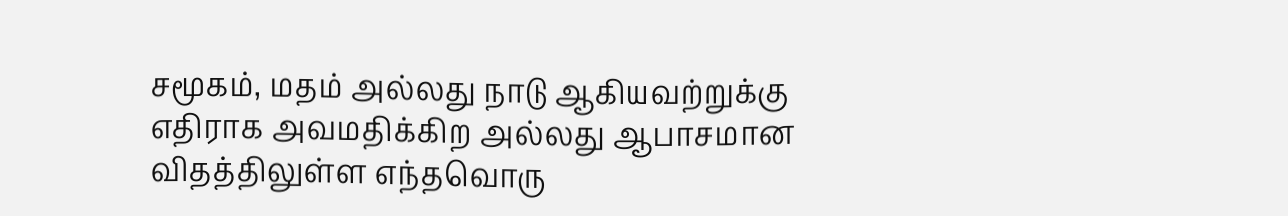சமூகம், மதம் அல்லது நாடு ஆகியவற்றுக்கு எதிராக அவமதிக்கிற அல்லது ஆபாசமான விதத்திலுள்ள எந்தவொரு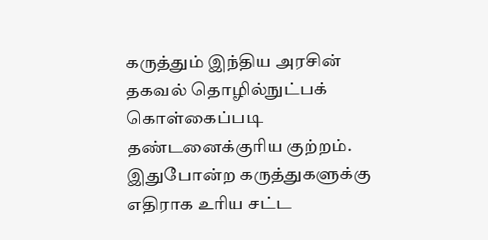கருத்தும் இந்திய அரசின் தகவல் தொழில்நுட்பக் கொள்கைப்படி தண்டனைக்குரிய குற்றம். இதுபோன்ற கருத்துகளுக்கு எதிராக உரிய சட்ட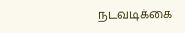நடவடிக்கை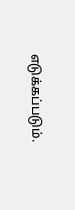எடுக்கப்படும்.